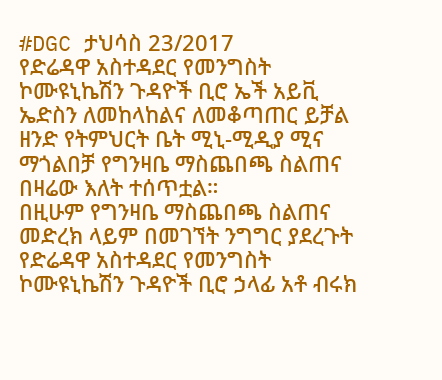#DGC ታህሳስ 23/2017
የድሬዳዋ አስተዳደር የመንግስት ኮሙዩኒኬሽን ጉዳዮች ቢሮ ኤች አይቪ ኤድስን ለመከላከልና ለመቆጣጠር ይቻል ዘንድ የትምህርት ቤት ሚኒ-ሚዲያ ሚና ማጎልበቻ የግንዛቤ ማስጨበጫ ስልጠና በዛሬው እለት ተሰጥቷል።
በዚሁም የግንዛቤ ማስጨበጫ ስልጠና መድረክ ላይም በመገኘት ንግግር ያደረጉት የድሬዳዋ አስተዳደር የመንግስት ኮሙዩኒኬሽን ጉዳዮች ቢሮ ኃላፊ አቶ ብሩክ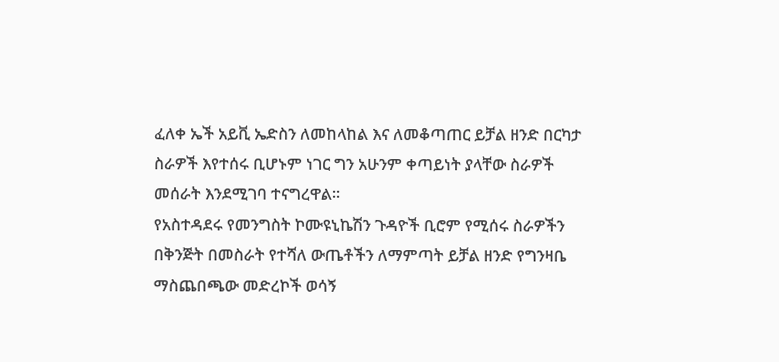ፈለቀ ኤች አይቪ ኤድስን ለመከላከል እና ለመቆጣጠር ይቻል ዘንድ በርካታ ስራዎች እየተሰሩ ቢሆኑም ነገር ግን አሁንም ቀጣይነት ያላቸው ስራዎች መሰራት እንደሚገባ ተናግረዋል።
የአስተዳደሩ የመንግስት ኮሙዩኒኬሽን ጉዳዮች ቢሮም የሚሰሩ ስራዎችን በቅንጅት በመስራት የተሻለ ውጤቶችን ለማምጣት ይቻል ዘንድ የግንዛቤ ማስጨበጫው መድረኮች ወሳኝ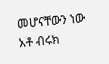መሆናቸውን ነው አቶ ብሩክ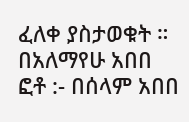ፈለቀ ያስታወቁት ።
በአለማየሁ አበበ
ፎቶ :- በሰላም አበበ